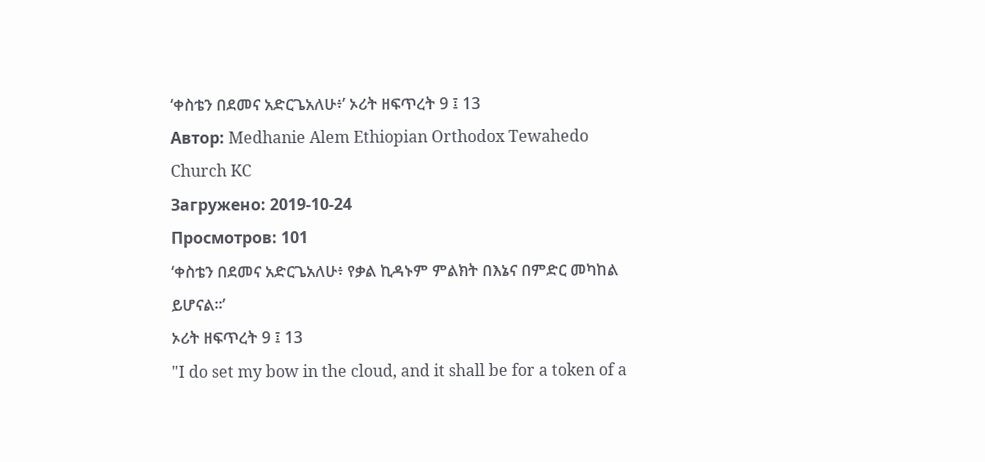‘ቀስቴን በደመና አድርጌአለሁ፥’ ኦሪት ዘፍጥረት 9 ፤ 13
Автор: Medhanie Alem Ethiopian Orthodox Tewahedo Church KC
Загружено: 2019-10-24
Просмотров: 101
‘ቀስቴን በደመና አድርጌአለሁ፥ የቃል ኪዳኑም ምልክት በእኔና በምድር መካከል ይሆናል።’
ኦሪት ዘፍጥረት 9 ፤ 13
"I do set my bow in the cloud, and it shall be for a token of a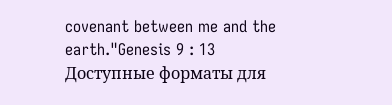covenant between me and the earth."Genesis 9 : 13
Доступные форматы для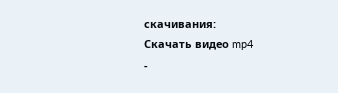скачивания:
Скачать видео mp4
-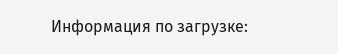Информация по загрузке: